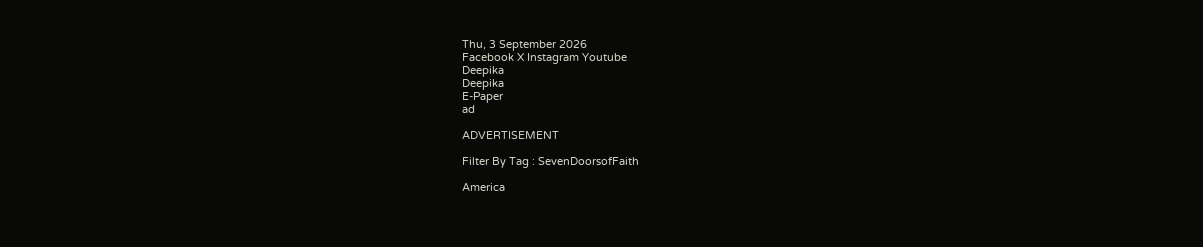Thu, 3 September 2026
Facebook X Instagram Youtube
Deepika
Deepika
E-Paper
ad

ADVERTISEMENT

Filter By Tag : SevenDoorsofFaith

America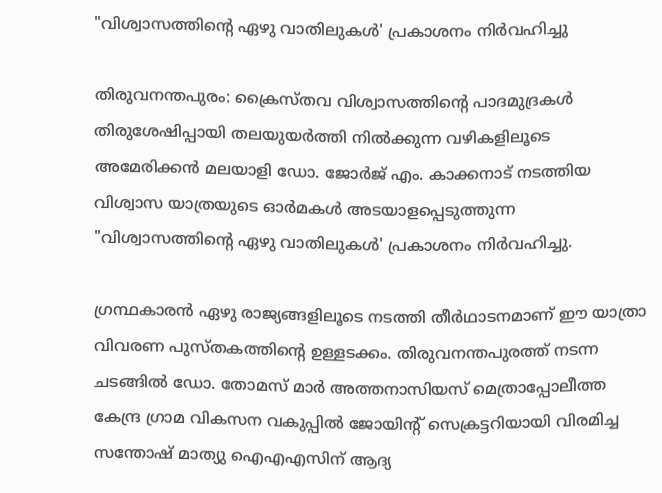"വിശ്വാസത്തിന്‍റെ ഏഴു വാതിലുകള്‍' പ്രകാശനം നിര്‍വഹിച്ചു

തിരുവനന്തപുരം: ക്രൈസ്തവ വിശ്വാസത്തിന്‍റെ പാദമുദ്രകള്‍ തിരുശേഷിപ്പായി തലയുയര്‍ത്തി നില്‍ക്കുന്ന വഴികളിലൂടെ അമേരിക്കൻ മലയാളി ഡോ. ജോര്‍ജ് എം. കാക്കനാട് നടത്തിയ വിശ്വാസ യാത്രയുടെ ഓര്‍മകള്‍ അടയാളപ്പെടുത്തുന്ന "വിശ്വാസത്തിന്‍റെ ഏഴു വാതിലുകള്‍' പ്രകാശനം നിര്‍വഹിച്ചു.

ഗ്രന്ഥകാരന്‍ ഏഴു രാജ്യങ്ങളിലൂടെ നടത്തി തീര്‍ഥാടനമാണ് ഈ യാത്രാ വിവരണ പുസ്തകത്തിന്‍റെ ഉള്ളടക്കം. തിരുവനന്തപുരത്ത് നടന്ന ചടങ്ങില്‍ ഡോ. തോമസ് മാര്‍ അത്തനാസിയസ് മെത്രാപ്പോലീത്ത കേന്ദ്ര ഗ്രാമ വികസന വകുപ്പില്‍ ജോയിന്‍റ് സെക്രട്ടറിയായി വിരമിച്ച സന്തോഷ് മാത്യു ഐഎഎസിന് ആദ്യ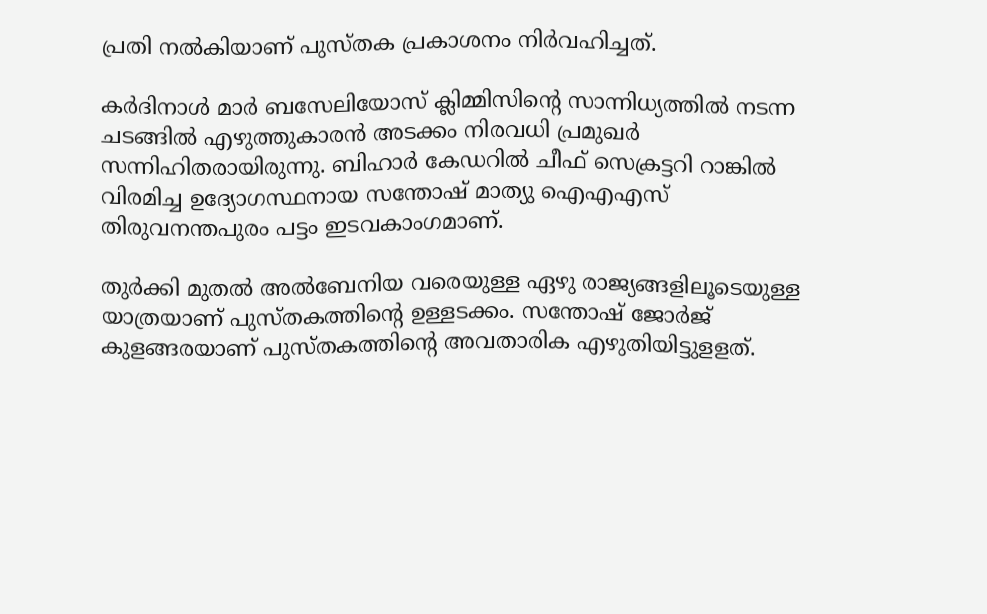പ്രതി നല്‍കിയാണ് പുസ്തക പ്രകാശനം നിര്‍വഹിച്ചത്.

കര്‍ദിനാള്‍ മാര്‍ ബസേലിയോസ് ക്ലിമ്മിസിന്‍റെ സാന്നിധ്യത്തില്‍ നടന്ന ചടങ്ങില്‍ എഴുത്തുകാരന്‍ അടക്കം നിരവധി പ്രമുഖര്‍ സന്നിഹിതരായിരുന്നു. ബിഹാര്‍ കേഡറില്‍ ചീഫ് സെക്രട്ടറി റാങ്കില്‍ വിരമിച്ച ഉദ്യോഗസ്ഥനായ സന്തോഷ് മാത്യു ഐഎഎസ് തിരുവനന്തപുരം പട്ടം ഇടവകാംഗമാണ്.

തുര്‍ക്കി മുതല്‍ അല്‍ബേനിയ വരെയുള്ള ഏഴു രാജ്യങ്ങളിലൂടെയുള്ള യാത്രയാണ് പുസ്തകത്തിന്‍റെ ഉള്ളടക്കം. സന്തോഷ് ജോര്‍ജ് കുളങ്ങരയാണ് പുസ്തകത്തിന്‍റെ അവതാരിക എഴുതിയിട്ടുളളത്.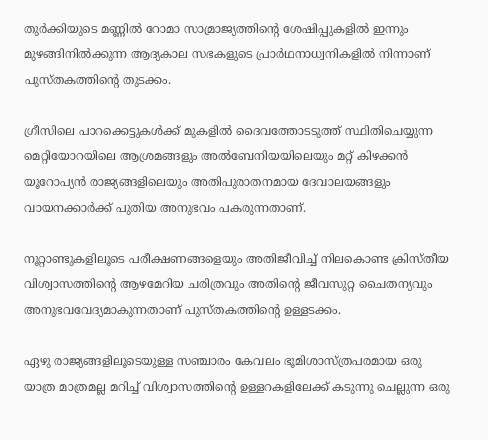തുര്‍ക്കിയുടെ മണ്ണില്‍ റോമാ സാമ്രാജ്യത്തിന്‍റെ ശേഷിപ്പുകളില്‍ ഇന്നും മുഴങ്ങിനില്‍ക്കുന്ന ആദ്യകാല സഭകളുടെ പ്രാര്‍ഥനാധ്വനികളില്‍ നിന്നാണ് പുസ്തകത്തിന്‍റെ തുടക്കം.

ഗ്രീസിലെ പാറക്കെട്ടുകള്‍ക്ക് മുകളില്‍ ദൈവത്തോടടുത്ത് സ്ഥിതിചെയ്യുന്ന മെറ്റിയോറയിലെ ആശ്രമങ്ങളും അല്‍ബേനിയയിലെയും മറ്റ് കിഴക്കന്‍ യൂറോപ്യന്‍ രാജ്യങ്ങളിലെയും അതിപുരാതനമായ ദേവാലയങ്ങളും വായനക്കാര്‍ക്ക് പുതിയ അനുഭവം പകരുന്നതാണ്.

നൂറ്റാണ്ടുകളിലൂടെ പരീക്ഷണങ്ങളെയും അതിജീവിച്ച് നിലകൊണ്ട ക്രിസ്തീയ വിശ്വാസത്തിന്‍റെ ആഴമേറിയ ചരിത്രവും അതിന്‍റെ ജീവസുറ്റ ചൈതന്യവും അനുഭവവേദ്യമാകുന്നതാണ് പുസ്തകത്തിന്‍റെ ഉള്ളടക്കം.

ഏഴു രാജ്യങ്ങളിലൂടെയുള്ള സഞ്ചാരം കേവലം ഭൂമിശാസ്ത്രപരമായ ഒരു യാത്ര മാത്രമല്ല മറിച്ച് വിശ്വാസത്തിന്‍റെ ഉള്ളറകളിലേക്ക് കടുന്നു ചെല്ലുന്ന ഒരു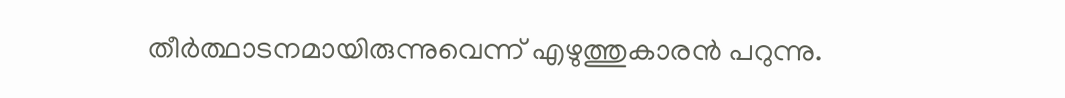തീര്‍ത്ഥാടനമായിരുന്നുവെന്ന് എഴുത്തുകാരന്‍ പറുന്നു.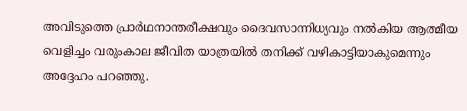അവിടുത്തെ പ്രാര്‍ഥനാന്തരീക്ഷവും ദൈവസാന്നിധ്യവും നല്‍കിയ ആത്മീയ വെളിച്ചം വരുംകാല ജീവിത യാത്രയില്‍ തനിക്ക് വഴികാട്ടിയാകുമെന്നും അദ്ദേഹം പറഞ്ഞു.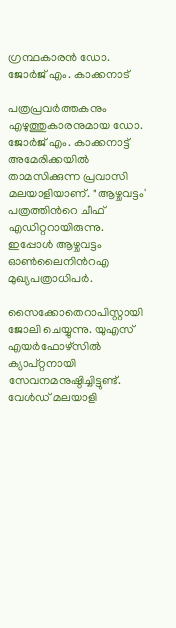ഗ്രന്ഥകാരന്‍ ഡോ. ജോര്‍ജ് എം. കാക്കനാട്

പത്രപ്രവര്‍ത്തകനും എഴുത്തുകാരനുമായ ഡോ. ജോര്‍ജ് എം. കാക്കനാട്ട് അമേരിക്കയില്‍ താമസിക്കുന്ന പ്രവാസി മലയാളിയാണ്. "ആഴ്ചവട്ടം' പത്രത്തിന്‍റെ ചീഫ് എഡിറ്ററായിരുന്നു. ഇപ്പോള്‍ ആഴ്ചവട്ടം ഓണ്‍ലൈനിന്‍റഎ മുഖ്യപത്രാധിപര്‍.

സൈക്കോതെറാപിസ്റ്റായി ജോലി ചെയ്യുന്നു. യുഎസ് എയര്‍ഫോഴ്സില്‍ ക്യാപ്റ്റനായി സേവനമനുഷ്ഠിച്ചിട്ടുണ്ട്. വേള്‍ഡ് മലയാളി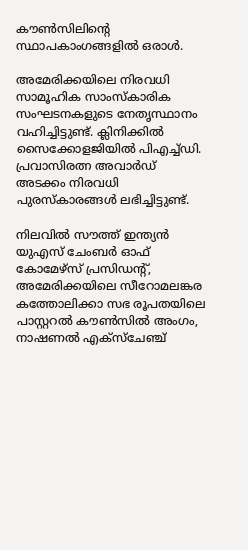കൗണ്‍സിലിന്‍റെ സ്ഥാപകാംഗങ്ങളില്‍ ഒരാള്‍.

അമേരിക്കയിലെ നിരവധി സാമൂഹിക സാംസ്‌കാരിക സംഘടനകളുടെ നേതൃസ്ഥാനം വഹിച്ചിട്ടുണ്ട്. ക്ലിനിക്കില്‍ സൈക്കോളജിയില്‍ പിഎച്ച്ഡി. പ്രവാസിരത്ന അവാര്‍ഡ് അടക്കം നിരവധി പുരസ്‌കാരങ്ങള്‍ ലഭിച്ചിട്ടുണ്ട്.

നിലവില്‍ സൗത്ത് ഇന്ത്യന്‍ യുഎസ് ചേംബര്‍ ഓഫ് കോമേഴ്സ് പ്രസിഡന്‍റ്, അമേരിക്കയിലെ സീറോമലങ്കര കത്തോലിക്കാ സഭ രൂപതയിലെ പാസ്റ്ററല്‍ കൗണ്‍സില്‍ അംഗം, നാഷണല്‍ എക്‌സ്‌ചേഞ്ച്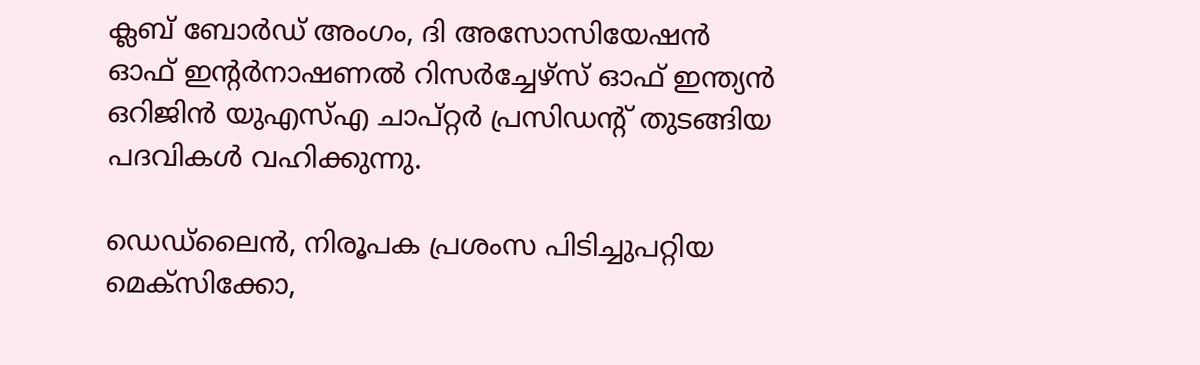ക്ലബ് ബോര്‍ഡ് അംഗം, ദി അസോസിയേഷന്‍ ഓഫ് ഇന്‍റര്‍നാഷണല്‍ റിസര്‍ച്ചേഴ്‌സ് ഓഫ് ഇന്ത്യന്‍ ഒറിജിന്‍ യുഎസ്എ ചാപ്റ്റര്‍ പ്രസിഡന്‍റ് തുടങ്ങിയ പദവികള്‍ വഹിക്കുന്നു.

ഡെഡ്‌ലൈന്‍, നിരൂപക പ്രശംസ പിടിച്ചുപറ്റിയ മെക്സിക്കോ,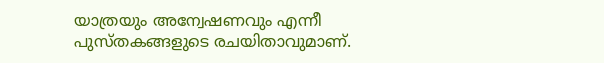യാത്രയും അന്വേഷണവും എന്നീ പുസ്തകങ്ങളുടെ രചയിതാവുമാണ്.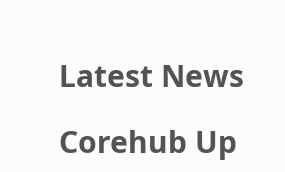Latest News

Corehub Up